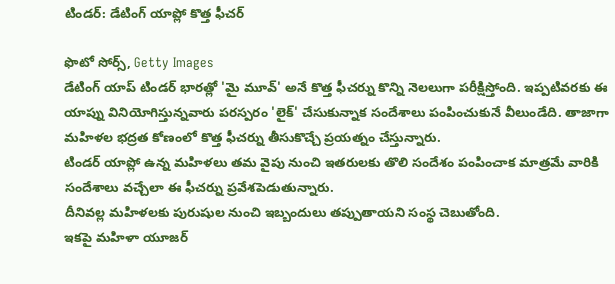టిండర్: డేటింగ్ యాప్లో కొత్త ఫీచర్

ఫొటో సోర్స్, Getty Images
డేటింగ్ యాప్ టిండర్ భారత్లో 'మై మూవ్' అనే కొత్త ఫీచర్ను కొన్ని నెలలుగా పరీక్షిస్తోంది. ఇప్పటివరకు ఈ యాప్ను వినియోగిస్తున్నవారు పరస్పరం 'లైక్' చేసుకున్నాక సందేశాలు పంపించుకునే వీలుండేది. తాజాగా మహిళల భద్రత కోణంలో కొత్త ఫీచర్ను తీసుకొచ్చే ప్రయత్నం చేస్తున్నారు.
టిండర్ యాప్లో ఉన్న మహిళలు తమ వైపు నుంచి ఇతరులకు తొలి సందేశం పంపించాక మాత్రమే వారికి సందేశాలు వచ్చేలా ఈ ఫీచర్ను ప్రవేశపెడుతున్నారు.
దీనివల్ల మహిళలకు పురుషుల నుంచి ఇబ్బందులు తప్పుతాయని సంస్థ చెబుతోంది.
ఇకపై మహిళా యూజర్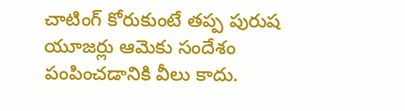చాటింగ్ కోరుకుంటే తప్ప పురుష యూజర్లు ఆమెకు సందేశం పంపించడానికి వీలు కాదు.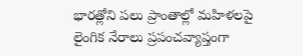భారత్లోని పలు ప్రాంతాల్లో మహిళలపై లైంగిక నేరాలు ప్రపంచవ్యాప్తంగా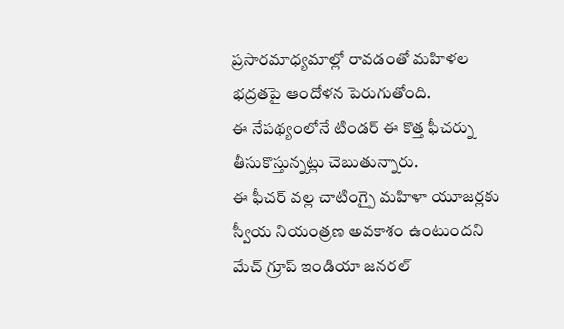ప్రసారమాధ్యమాల్లో రావడంతో మహిళల భద్రతపై ఆందోళన పెరుగుతోంది.
ఈ నేపథ్యంలోనే టిండర్ ఈ కొత్త ఫీచర్ను తీసుకొస్తున్నట్లు చెబుతున్నారు.
ఈ ఫీచర్ వల్ల చాటింగ్పై మహిళా యూజర్లకు స్వీయ నియంత్రణ అవకాశం ఉంటుందని మేచ్ గ్రూప్ ఇండియా జనరల్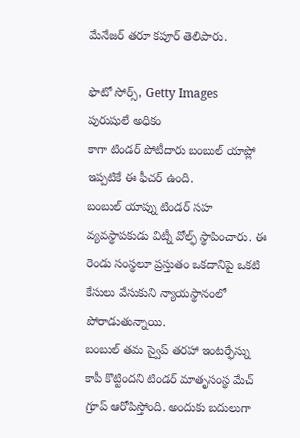మేనేజర్ తరూ కపూర్ తెలిపారు.

ఫొటో సోర్స్, Getty Images
పురుషులే అధికం
కాగా టిండర్ పోటీదారు బంబుల్ యాప్లో ఇప్పటికే ఈ ఫీచర్ ఉంది.
బంబుల్ యాప్ను టిండర్ సహ వ్యవస్థాపకుడు విట్నీ వోల్ఫ్ స్థాపించారు. ఈ రెండు సంస్థలూ ప్రస్తుతం ఒకదానిపై ఒకటి కేసులు వేసుకుని న్యాయస్థానంలో పోరాడుతున్నాయి.
బంబుల్ తమ స్వైప్ తరహా ఇంటర్ఫేస్ను కాపీ కొట్టిందని టిండర్ మాతృసంస్థ మేచ్ గ్రూప్ ఆరోపిస్తోంది. అందుకు బదులుగా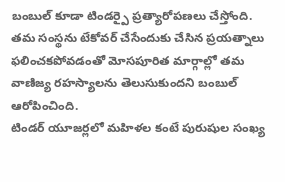బంబుల్ కూడా టిండర్పై ప్రత్యారోపణలు చేస్తోంది.
తమ సంస్థను టేకోవర్ చేసేందుకు చేసిన ప్రయత్నాలు ఫలించకపోవడంతో మోసపూరిత మార్గాల్లో తమ వాణిజ్య రహస్యాలను తెలుసుకుందని బంబుల్ ఆరోపించింది.
టిండర్ యూజర్లలో మహిళల కంటే పురుషుల సంఖ్య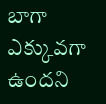బాగా ఎక్కువగా ఉందని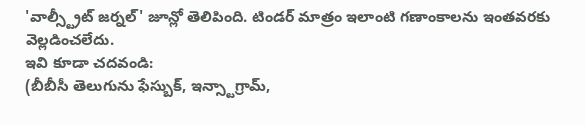'వాల్స్ట్రీట్ జర్నల్' జూన్లో తెలిపింది. టిండర్ మాత్రం ఇలాంటి గణాంకాలను ఇంతవరకు వెల్లడించలేదు.
ఇవి కూడా చదవండి:
(బీబీసీ తెలుగును ఫేస్బుక్, ఇన్స్టాగ్రామ్,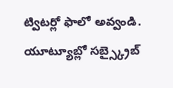ట్విటర్లో ఫాలో అవ్వండి. యూట్యూబ్లో సబ్స్క్రైబ్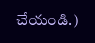చేయండి.)